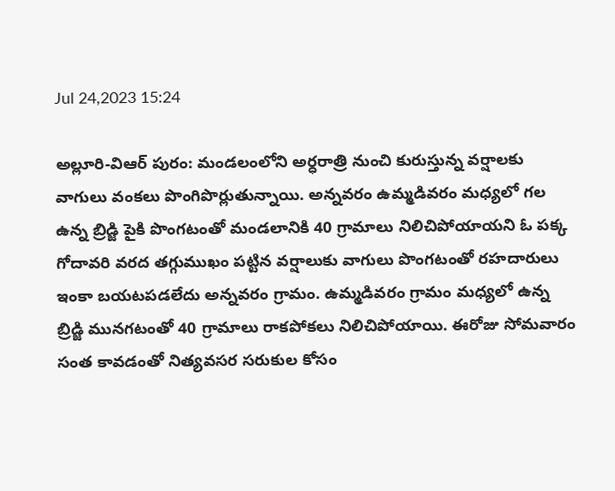Jul 24,2023 15:24

అల్లూరి-విఆర్ పురం: మండలంలోని అర్ధరాత్రి నుంచి కురుస్తున్న వర్షాలకు వాగులు వంకలు పొంగిపొర్లుతున్నాయి. అన్నవరం ఉమ్మడివరం మధ్యలో గల ఉన్న బ్రిడ్జి పైకి పొంగటంతో మండలానికి 40 గ్రామాలు నిలిచిపోయాయని ఓ పక్క గోదావరి వరద తగ్గుముఖం పట్టిన వర్షాలుకు వాగులు పొంగటంతో రహదారులు ఇంకా బయటపడలేదు అన్నవరం గ్రామం. ఉమ్మడివరం గ్రామం మధ్యలో ఉన్న  బ్రిడ్జి మునగటంతో 40 గ్రామాలు రాకపోకలు నిలిచిపోయాయి. ఈరోజు సోమవారం సంత కావడంతో నిత్యవసర సరుకుల కోసం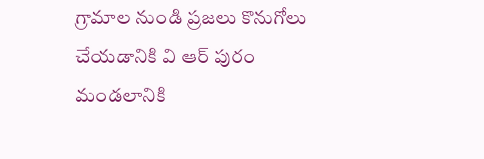గ్రామాల నుండి ప్రజలు కొనుగోలు చేయడానికి వి ఆర్ పురం మండలానికి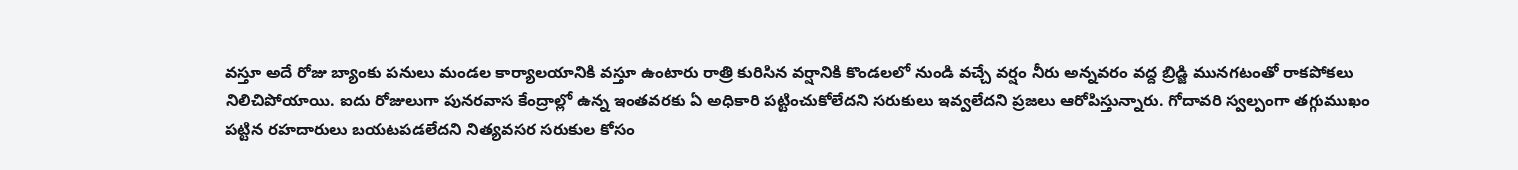వస్తూ అదే రోజు బ్యాంకు పనులు మండల కార్యాలయానికి వస్తూ ఉంటారు రాత్రి కురిసిన వర్షానికి కొండలలో నుండి వచ్చే వర్షం నీరు అన్నవరం వద్ద బ్రిడ్జి మునగటంతో రాకపోకలు నిలిచిపోయాయి. ఐదు రోజులుగా పునరవాస కేంద్రాల్లో ఉన్న ఇంతవరకు ఏ అధికారి పట్టించుకోలేదని సరుకులు ఇవ్వలేదని ప్రజలు ఆరోపిస్తున్నారు. గోదావరి స్వల్పంగా తగ్గుముఖం పట్టిన రహదారులు బయటపడలేదని నిత్యవసర సరుకుల కోసం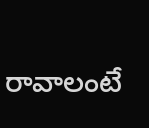రావాలంటే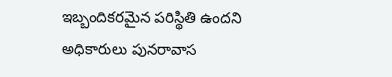ఇబ్బందికరమైన పరిస్థితి ఉందని అధికారులు పునరావాస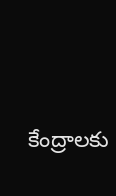కేంద్రాలకు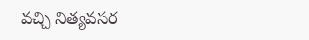వచ్చి నిత్యవసర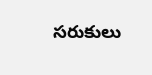సరుకులు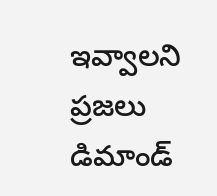ఇవ్వాలని ప్రజలు డిమాండ్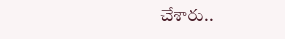చేశారు..